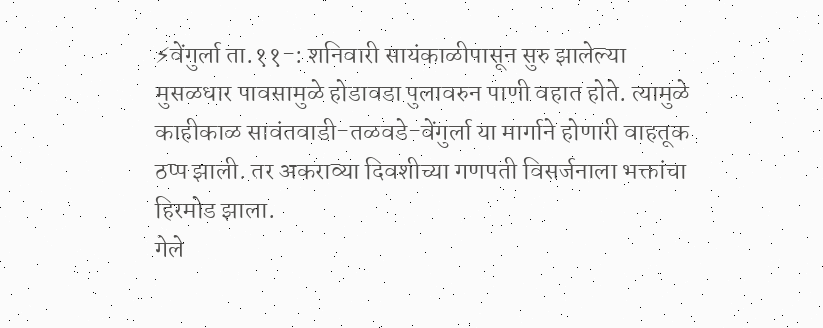⚡वेंगुर्ला ता.११-: शनिवारी सायंकाळीपासून सुरु झालेल्या मुसळधार पावसामुळे होडावडा पुलावरुन पाणी वहात होते. त्यामुळे काहीकाळ सावंतवाडी-तळवडे-वेंगुर्ला या मार्गाने होणारी वाहतूक ठप्प झाली. तर अकराव्या दिवशीच्या गणपती विसर्जनाला भक्तांचा हिरमोड झाला.
गेले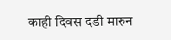काही दिवस दडी मारुन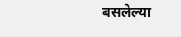बसलेल्या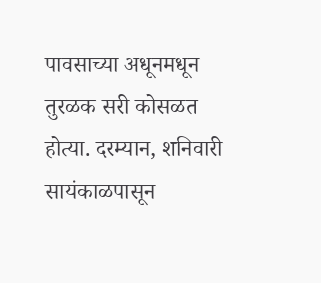पावसाच्या अधूनमधून तुरळक सरी कोसळत होत्या. दरम्यान, शनिवारी सायंकाळपासून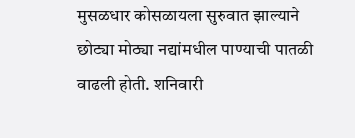मुसळधार कोसळायला सुरुवात झाल्याने छोट्या मोठ्या नद्यांमधील पाण्याची पातळी वाढली होती. शनिवारी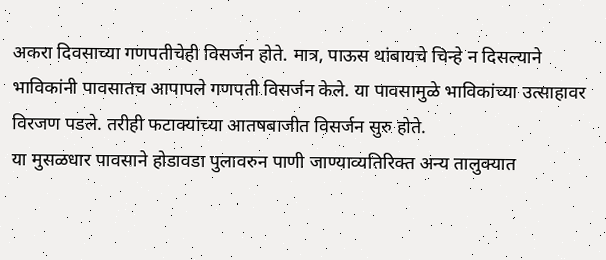अकरा दिवसाच्या गणपतीचेही विसर्जन होते. मात्र, पाऊस थांबायचे चिन्हे न दिसल्याने भाविकांनी पावसातच आपापले गणपती विसर्जन केले. या पावसामुळे भाविकांच्या उत्साहावर विरजण पडले. तरीही फटाक्यांच्या आतषबाजीत विसर्जन सुरु होते.
या मुसळधार पावसाने होडावडा पुलावरुन पाणी जाण्याव्यतिरिक्त अन्य तालुक्यात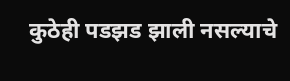कुठेही पडझड झाली नसल्याचे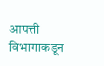आपत्ती विभागाकडून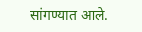सांगण्यात आले.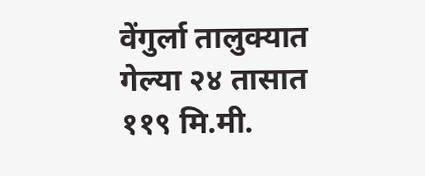वेंगुर्ला तालुक्यात गेल्या २४ तासात ११९ मि.मी.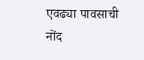एवढ्या पावसाची नोंद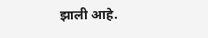झाली आहे.